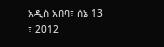አዲስ አበባ፣ ሰኔ 13 ፣ 2012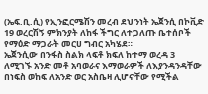(ኤፍ.ቢ.ሲ) የኢንፎርሜሽን መረብ ደህንነት ኤጀንሲ በኮቪድ 19 ወረርሽኝ ምክንያት ለከፋ ችግር ለተጋለጡ ቤተሰቦች የማዕድ ማጋራት መርሀ ግብር አካሄደ።
ኤጀንሲው በንፋስ ስልክ ላፍቶ ክፍለ ከተማ ወረዳ 3 ለሚገኙ አንድ መቶ አባወራና እማወራዎች ለእያንዳንዳቸው በነፍስ ወከፍ ለአንድ ወር አስቤዛ ሊሆናቸው የሚችል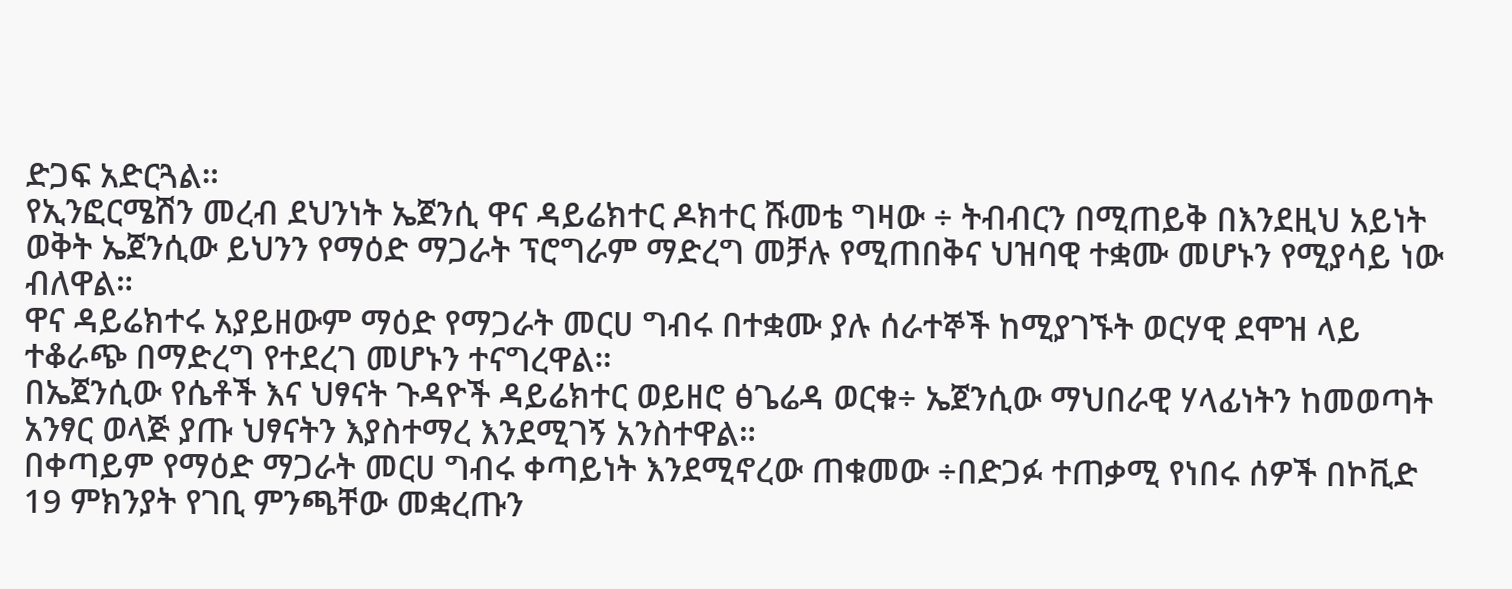ድጋፍ አድርጓል።
የኢንፎርሜሽን መረብ ደህንነት ኤጀንሲ ዋና ዳይሬክተር ዶክተር ሹመቴ ግዛው ÷ ትብብርን በሚጠይቅ በእንደዚህ አይነት ወቅት ኤጀንሲው ይህንን የማዕድ ማጋራት ፕሮግራም ማድረግ መቻሉ የሚጠበቅና ህዝባዊ ተቋሙ መሆኑን የሚያሳይ ነው ብለዋል።
ዋና ዳይሬክተሩ አያይዘውም ማዕድ የማጋራት መርሀ ግብሩ በተቋሙ ያሉ ሰራተኞች ከሚያገኙት ወርሃዊ ደሞዝ ላይ ተቆራጭ በማድረግ የተደረገ መሆኑን ተናግረዋል።
በኤጀንሲው የሴቶች እና ህፃናት ጉዳዮች ዳይሬክተር ወይዘሮ ፅጌሬዳ ወርቁ÷ ኤጀንሲው ማህበራዊ ሃላፊነትን ከመወጣት አንፃር ወላጅ ያጡ ህፃናትን እያስተማረ እንደሚገኝ አንስተዋል።
በቀጣይም የማዕድ ማጋራት መርሀ ግብሩ ቀጣይነት እንደሚኖረው ጠቁመው ÷በድጋፉ ተጠቃሚ የነበሩ ሰዎች በኮቪድ 19 ምክንያት የገቢ ምንጫቸው መቋረጡን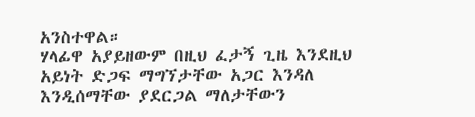አንስተዋል።
ሃላፊዋ አያይዘውም በዚህ ፈታኝ ጊዜ እንደዚህ አይነት ድጋፍ ማግኘታቸው አጋር እንዳለ እንዲሰማቸው ያደርጋል ማለታቸውን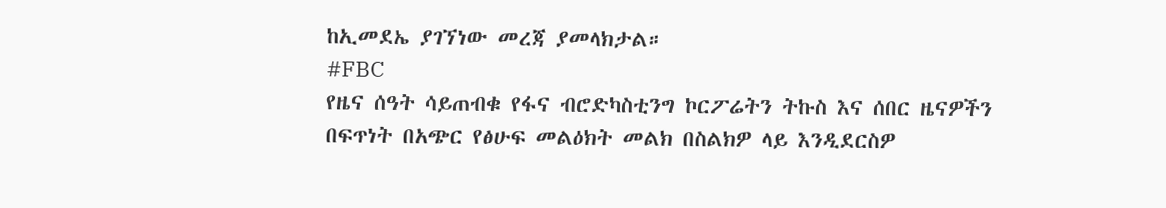ከኢመደኤ ያገኘነው መረጃ ያመላክታል።
#FBC
የዜና ሰዓት ሳይጠብቁ የፋና ብሮድካስቲንግ ኮርፖሬትን ትኩስ እና ሰበር ዜናዎችን በፍጥነት በአጭር የፅሁፍ መልዕክት መልክ በስልክዎ ላይ እንዲደርስዎ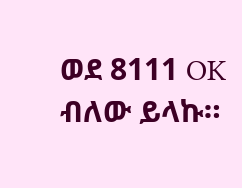ወደ 8111 OK ብለው ይላኩ።